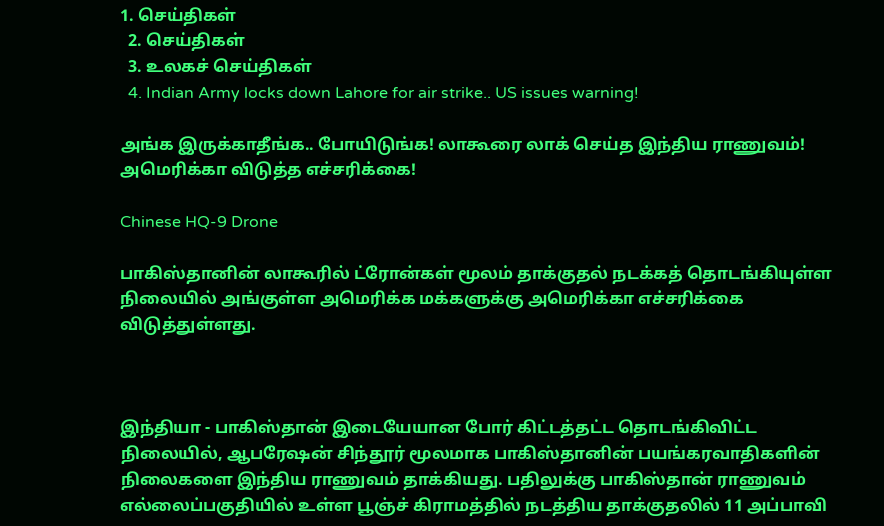1. செய்திகள்
  2. செய்திகள்
  3. உலகச் செய்திகள்
  4. Indian Army locks down Lahore for air strike.. US issues warning!

அங்க இருக்காதீங்க.. போயிடுங்க! லாகூரை லாக் செய்த இந்திய ராணுவம்! அமெரிக்கா விடுத்த எச்சரிக்கை!

Chinese HQ-9 Drone

பாகிஸ்தானின் லாகூரில் ட்ரோன்கள் மூலம் தாக்குதல் நடக்கத் தொடங்கியுள்ள நிலையில் அங்குள்ள அமெரிக்க மக்களுக்கு அமெரிக்கா எச்சரிக்கை விடுத்துள்ளது.



இந்தியா - பாகிஸ்தான் இடையேயான போர் கிட்டத்தட்ட தொடங்கிவிட்ட நிலையில், ஆபரேஷன் சிந்தூர் மூலமாக பாகிஸ்தானின் பயங்கரவாதிகளின் நிலைகளை இந்திய ராணுவம் தாக்கியது. பதிலுக்கு பாகிஸ்தான் ராணுவம் எல்லைப்பகுதியில் உள்ள பூஞ்ச் கிராமத்தில் நடத்திய தாக்குதலில் 11 அப்பாவி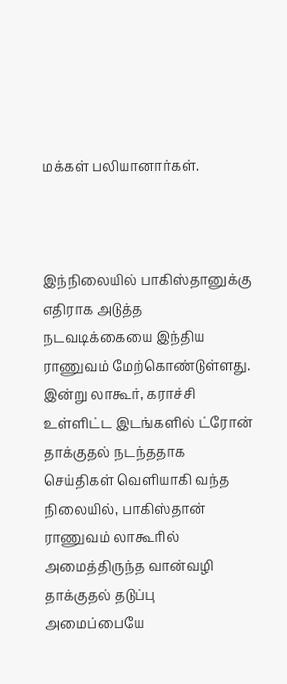மக்கள் பலியானார்கள்.



இந்நிலையில் பாகிஸ்தானுக்கு எதிராக அடுத்த நடவடிக்கையை இந்திய ராணுவம் மேற்கொண்டுள்ளது. இன்று லாகூர், கராச்சி உள்ளிட்ட இடங்களில் ட்ரோன் தாக்குதல் நடந்ததாக செய்திகள் வெளியாகி வந்த நிலையில், பாகிஸ்தான் ராணுவம் லாகூரில் அமைத்திருந்த வான்வழி தாக்குதல் தடுப்பு அமைப்பையே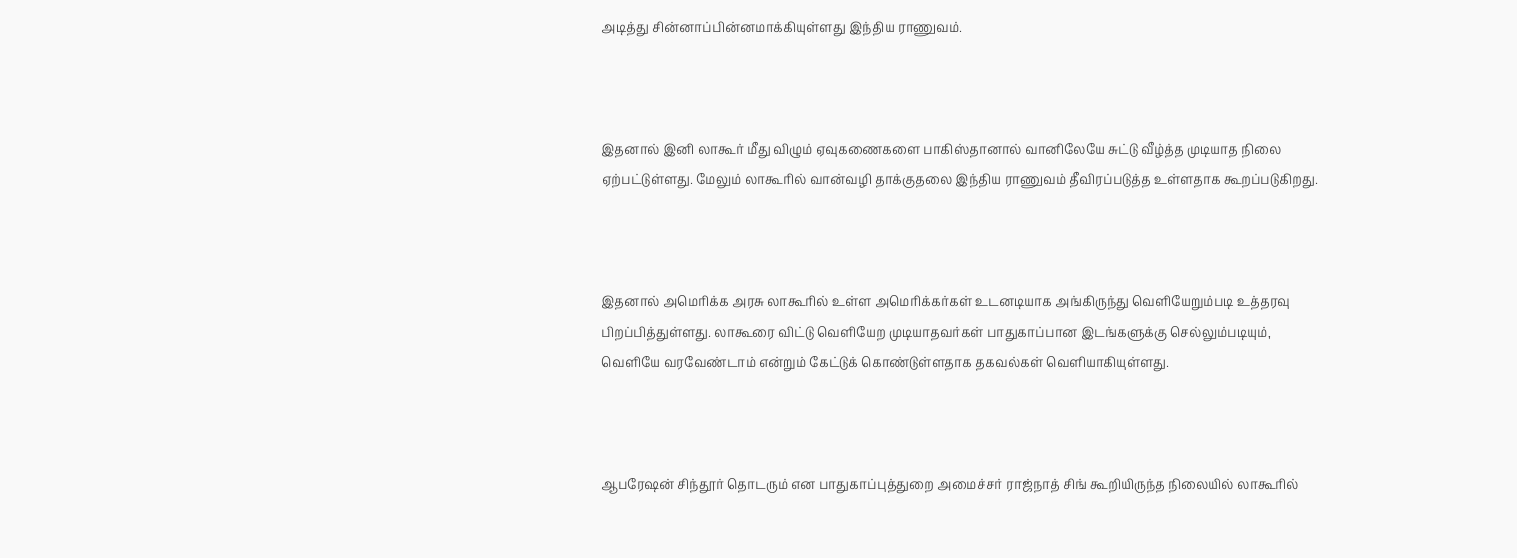அடித்து சின்னாப்பின்னமாக்கியுள்ளது இந்திய ராணுவம்.



இதனால் இனி லாகூர் மீது விழும் ஏவுகணைகளை பாகிஸ்தானால் வானிலேயே சுட்டு வீழ்த்த முடியாத நிலை ஏற்பட்டுள்ளது. மேலும் லாகூரில் வான்வழி தாக்குதலை இந்திய ராணுவம் தீவிரப்படுத்த உள்ளதாக கூறப்படுகிறது.



இதனால் அமெரிக்க அரசு லாகூரில் உள்ள அமெரிக்கர்கள் உடனடியாக அங்கிருந்து வெளியேறும்படி உத்தரவு பிறப்பித்துள்ளது. லாகூரை விட்டு வெளியேற முடியாதவர்கள் பாதுகாப்பான இடங்களுக்கு செல்லும்படியும், வெளியே வரவேண்டாம் என்றும் கேட்டுக் கொண்டுள்ளதாக தகவல்கள் வெளியாகியுள்ளது.



ஆபரேஷன் சிந்தூர் தொடரும் என பாதுகாப்புத்துறை அமைச்சர் ராஜ்நாத் சிங் கூறியிருந்த நிலையில் லாகூரில்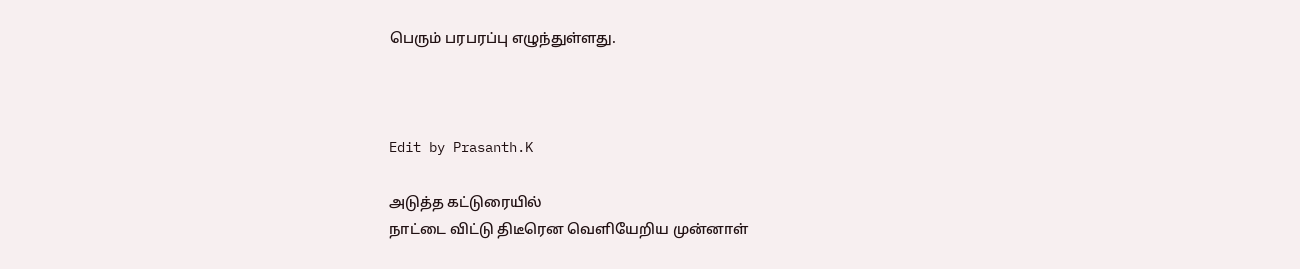பெரும் பரபரப்பு எழுந்துள்ளது.



Edit by Prasanth.K

அடுத்த கட்டுரையில்
நாட்டை விட்டு திடீரென வெளியேறிய முன்னாள்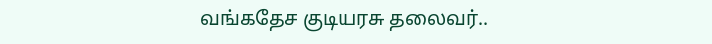வங்கதேச குடியரசு தலைவர்..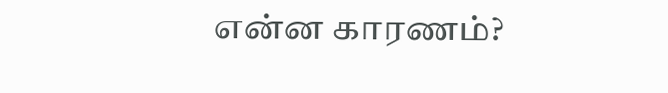என்ன காரணம்?